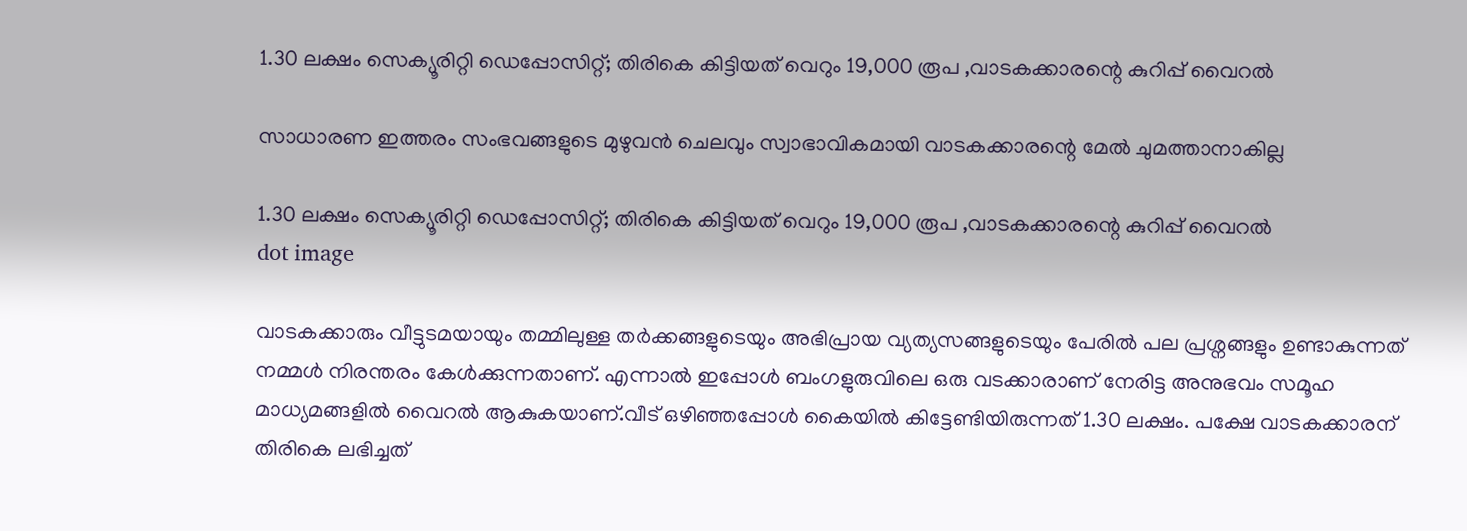1.30 ലക്ഷം സെക്യൂരിറ്റി ഡെപ്പോസിറ്റ്; തിരികെ കിട്ടിയത് വെറും 19,000 രൂപ ,വാടകക്കാരന്റെ കുറിപ്പ് വൈറൽ

സാധാരണ ഇത്തരം സംഭവങ്ങളുടെ മുഴുവൻ ചെലവും സ്വാഭാവികമായി വാടകക്കാരന്റെ മേൽ ചുമത്താനാകില്ല

1.30 ലക്ഷം സെക്യൂരിറ്റി ഡെപ്പോസിറ്റ്; തിരികെ കിട്ടിയത് വെറും 19,000 രൂപ ,വാടകക്കാരന്റെ കുറിപ്പ് വൈറൽ
dot image

വാടകക്കാരും വീട്ടുടമയായും തമ്മിലുള്ള തർക്കങ്ങളുടെയും അഭിപ്രായ വ്യത്യസങ്ങളുടെയും പേരിൽ പല പ്രശ്നങ്ങളും ഉണ്ടാകുന്നത് നമ്മൾ നിരന്തരം കേൾക്കുന്നതാണ്. എന്നാൽ ഇപ്പോൾ ബംഗളുരുവിലെ ഒരു വടക്കാരാണ് നേരിട്ട അനുഭവം സമൂഹ മാധ്യമങ്ങളിൽ വൈറൽ ആകുകയാണ്.വീട് ഒഴിഞ്ഞപ്പോൾ കൈയിൽ കിട്ടേണ്ടിയിരുന്നത് 1.30 ലക്ഷം. പക്ഷേ വാടകക്കാരന് തിരികെ ലഭിച്ചത്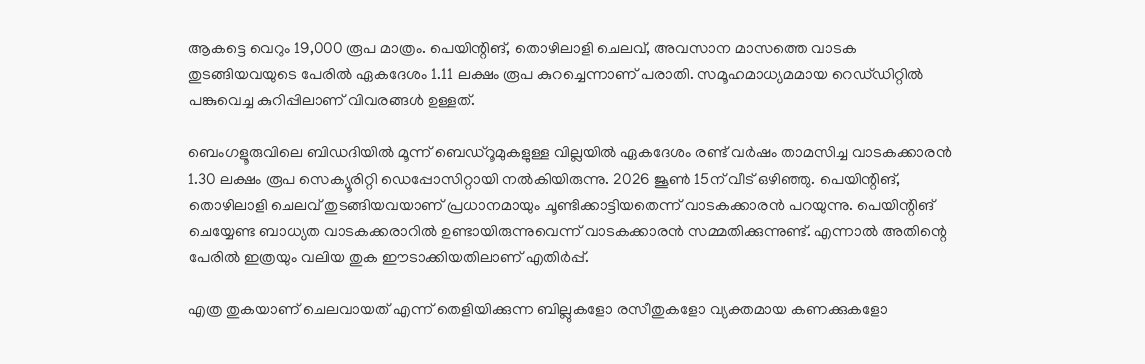ആകട്ടെ വെറും 19,000 രൂപ മാത്രം. പെയിന്റിങ്, തൊഴിലാളി ചെലവ്, അവസാന മാസത്തെ വാടക തുടങ്ങിയവയുടെ പേരിൽ ഏകദേശം 1.11 ലക്ഷം രൂപ കുറച്ചെന്നാണ് പരാതി. സമൂഹമാധ്യമമായ റെഡ്‌ഡിറ്റിൽ പങ്കുവെച്ച കുറിപ്പിലാണ് വിവരങ്ങൾ ഉള്ളത്.

ബെംഗളൂരുവിലെ ബിഡദിയിൽ മൂന്ന് ബെഡ്റൂമുകളുള്ള വില്ലയിൽ ഏകദേശം രണ്ട് വർഷം താമസിച്ച വാടകക്കാരൻ 1.30 ലക്ഷം രൂപ സെക്യൂരിറ്റി ഡെപ്പോസിറ്റായി നൽകിയിരുന്നു. 2026 ജൂൺ 15ന് വീട് ഒഴിഞ്ഞു. പെയിന്റിങ്, തൊഴിലാളി ചെലവ് തുടങ്ങിയവയാണ് പ്രധാനമായും ചൂണ്ടിക്കാട്ടിയതെന്ന് വാടകക്കാരൻ പറയുന്നു. പെയിന്റിങ് ചെയ്യേണ്ട ബാധ്യത വാടകക്കരാറിൽ ഉണ്ടായിരുന്നുവെന്ന് വാടകക്കാരൻ സമ്മതിക്കുന്നുണ്ട്. എന്നാൽ അതിന്റെ പേരിൽ ഇത്രയും വലിയ തുക ഈടാക്കിയതിലാണ് എതിർപ്പ്.

എത്ര തുകയാണ് ചെലവായത് എന്ന് തെളിയിക്കുന്ന ബില്ലുകളോ രസീതുകളോ വ്യക്തമായ കണക്കുകളോ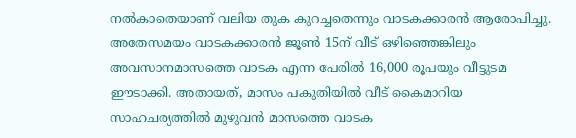നൽകാതെയാണ് വലിയ തുക കുറച്ചതെന്നും വാടകക്കാരൻ ആരോപിച്ചു. അതേസമയം വാടകക്കാരൻ ജൂൺ 15ന് വീട് ഒഴിഞ്ഞെങ്കിലും അവസാനമാസത്തെ വാടക എന്ന പേരിൽ 16,000 രൂപയും വീട്ടുടമ ഈടാക്കി. അതായത്, മാസം പകുതിയിൽ വീട് കൈമാറിയ സാഹചര്യത്തിൽ മുഴുവൻ മാസത്തെ വാടക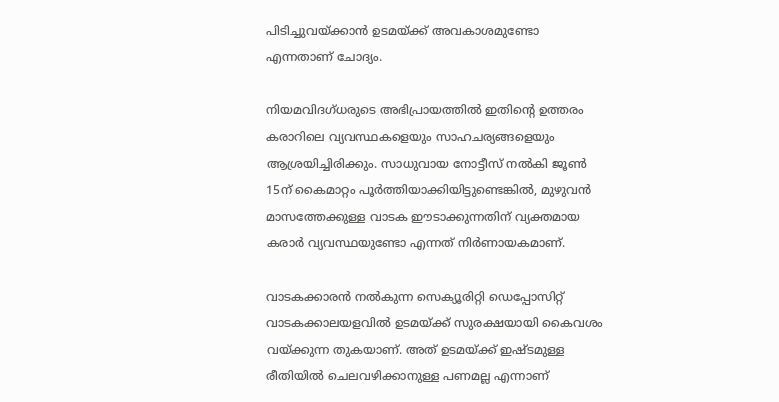പിടിച്ചുവയ്ക്കാൻ ഉടമയ്ക്ക് അവകാശമുണ്ടോ എന്നതാണ് ചോദ്യം.

നിയമവിദഗ്ധരുടെ അഭിപ്രായത്തിൽ ഇതിന്റെ ഉത്തരം കരാറിലെ വ്യവസ്ഥകളെയും സാഹചര്യങ്ങളെയും ആശ്രയിച്ചിരിക്കും. സാധുവായ നോട്ടീസ് നൽകി ജൂൺ 15ന് കൈമാറ്റം പൂർത്തിയാക്കിയിട്ടുണ്ടെങ്കിൽ, മുഴുവൻ മാസത്തേക്കുള്ള വാടക ഈടാക്കുന്നതിന് വ്യക്തമായ കരാർ വ്യവസ്ഥയുണ്ടോ എന്നത് നിർണായകമാണ്.

വാടകക്കാരൻ നൽകുന്ന സെക്യൂരിറ്റി ഡെപ്പോസിറ്റ് വാടകക്കാലയളവിൽ ഉടമയ്ക്ക് സുരക്ഷയായി കൈവശം വയ്ക്കുന്ന തുകയാണ്. അത് ഉടമയ്ക്ക് ഇഷ്ടമുള്ള രീതിയിൽ ചെലവഴിക്കാനുള്ള പണമല്ല എന്നാണ്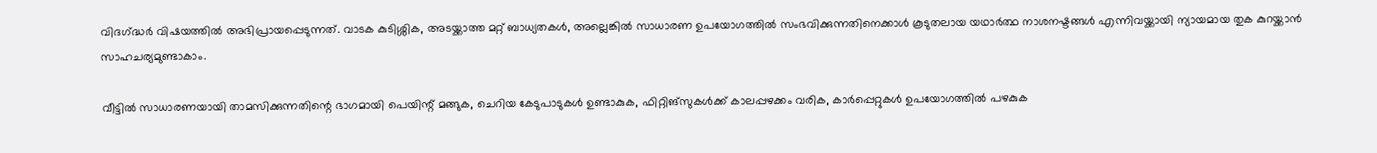വിദഗ്‌ദ്ധർ വിഷയത്തിൽ അഭിപ്രായപ്പെടുന്നത്. വാടക കുടിശ്ശിക, അടയ്ക്കാത്ത മറ്റ് ബാധ്യതകൾ, അല്ലെങ്കിൽ സാധാരണ ഉപയോഗത്തിൽ സംഭവിക്കുന്നതിനെക്കാൾ കൂടുതലായ യഥാർത്ഥ നാശനഷ്ടങ്ങൾ എന്നിവയ്ക്കായി ന്യായമായ തുക കുറയ്ക്കാൻ സാഹചര്യമുണ്ടാകാം.

വീട്ടിൽ സാധാരണയായി താമസിക്കുന്നതിന്റെ ഭാഗമായി പെയിന്റ് മങ്ങുക, ചെറിയ കേടുപാടുകൾ ഉണ്ടാകുക, ഫിറ്റിങ്സുകൾക്ക് കാലപ്പഴക്കം വരിക, കാർപ്പെറ്റുകൾ ഉപയോഗത്തിൽ പഴകുക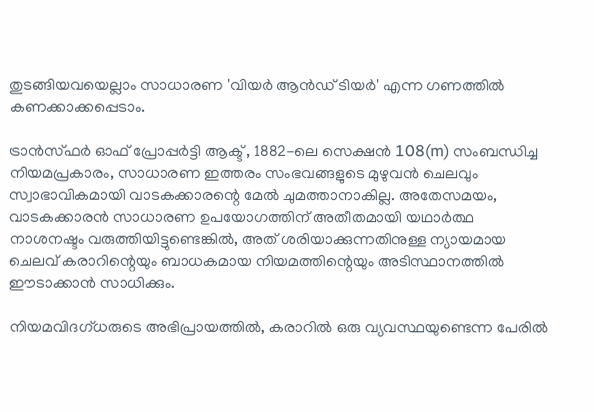തുടങ്ങിയവയെല്ലാം സാധാരണ 'വിയർ ആൻഡ് ടിയർ' എന്ന ഗണത്തിൽ കണക്കാക്കപ്പെടാം.

ട്രാൻസ്ഫർ ഓഫ് പ്രോപ്പർട്ടി ആക്ട് , 1882-ലെ സെക്ഷൻ 108(m) സംബന്ധിച്ച നിയമപ്രകാരം, സാധാരണ ഇത്തരം സംഭവങ്ങളുടെ മുഴുവൻ ചെലവും സ്വാഭാവികമായി വാടകക്കാരന്റെ മേൽ ചുമത്താനാകില്ല. അതേസമയം, വാടകക്കാരൻ സാധാരണ ഉപയോഗത്തിന് അതീതമായി യഥാർത്ഥ നാശനഷ്ടം വരുത്തിയിട്ടുണ്ടെങ്കിൽ, അത് ശരിയാക്കുന്നതിനുള്ള ന്യായമായ ചെലവ് കരാറിന്റെയും ബാധകമായ നിയമത്തിന്റെയും അടിസ്ഥാനത്തിൽ ഈടാക്കാൻ സാധിക്കും.

നിയമവിദഗ്ധരുടെ അഭിപ്രായത്തിൽ, കരാറിൽ ഒരു വ്യവസ്ഥയുണ്ടെന്ന പേരിൽ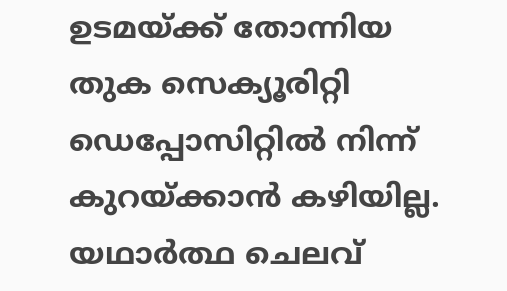ഉടമയ്ക്ക് തോന്നിയ തുക സെക്യൂരിറ്റി ഡെപ്പോസിറ്റിൽ നിന്ന് കുറയ്ക്കാൻ കഴിയില്ല. യഥാർത്ഥ ചെലവ്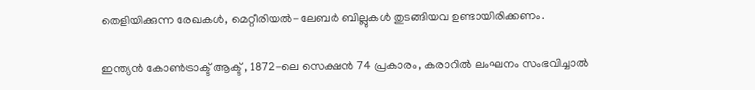തെളിയിക്കുന്ന രേഖകൾ, മെറ്റീരിയൽ-ലേബർ ബില്ലുകൾ തുടങ്ങിയവ ഉണ്ടായിരിക്കണം.

ഇന്ത്യൻ കോൺട്രാക്ട് ആക്ട് , 1872-ലെ സെക്ഷൻ 74 പ്രകാരം, കരാറിൽ ലംഘനം സംഭവിച്ചാൽ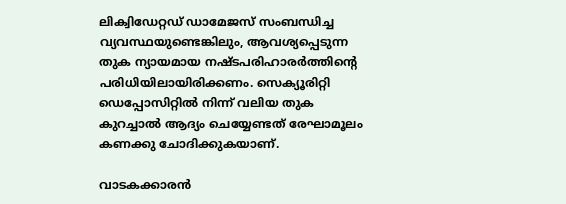ലിക്വിഡേറ്റഡ് ഡാമേജസ് സംബന്ധിച്ച വ്യവസ്ഥയുണ്ടെങ്കിലും, ആവശ്യപ്പെടുന്ന തുക ന്യായമായ നഷ്ടപരിഹാരർത്തിന്റെ പരിധിയിലായിരിക്കണം. സെക്യൂരിറ്റി ഡെപ്പോസിറ്റിൽ നിന്ന് വലിയ തുക കുറച്ചാൽ ആദ്യം ചെയ്യേണ്ടത് രേഘാമൂലം കണക്കു ചോദിക്കുകയാണ്.

വാടകക്കാരൻ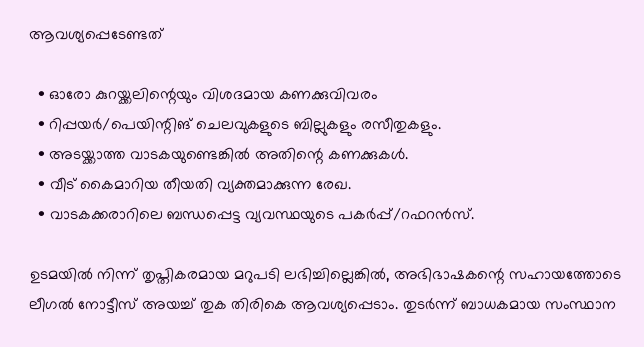ആവശ്യപ്പെടേണ്ടത്

  • ഓരോ കുറയ്ക്കലിന്റെയും വിശദമായ കണക്കുവിവരം
  • റിപ്പയർ/പെയിന്റിങ് ചെലവുകളുടെ ബില്ലുകളും രസീതുകളും.
  • അടയ്ക്കാത്ത വാടകയുണ്ടെങ്കിൽ അതിന്റെ കണക്കുകൾ.
  • വീട് കൈമാറിയ തീയതി വ്യക്തമാക്കുന്ന രേഖ.
  • വാടകക്കരാറിലെ ബന്ധപ്പെട്ട വ്യവസ്ഥയുടെ പകർപ്പ്/റഫറൻസ്.

ഉടമയിൽ നിന്ന് തൃപ്തികരമായ മറുപടി ലഭിച്ചില്ലെങ്കിൽ, അഭിഭാഷകന്റെ സഹായത്തോടെ ലീഗൽ നോട്ടീസ് അയച്ച് തുക തിരികെ ആവശ്യപ്പെടാം. തുടർന്ന് ബാധകമായ സംസ്ഥാന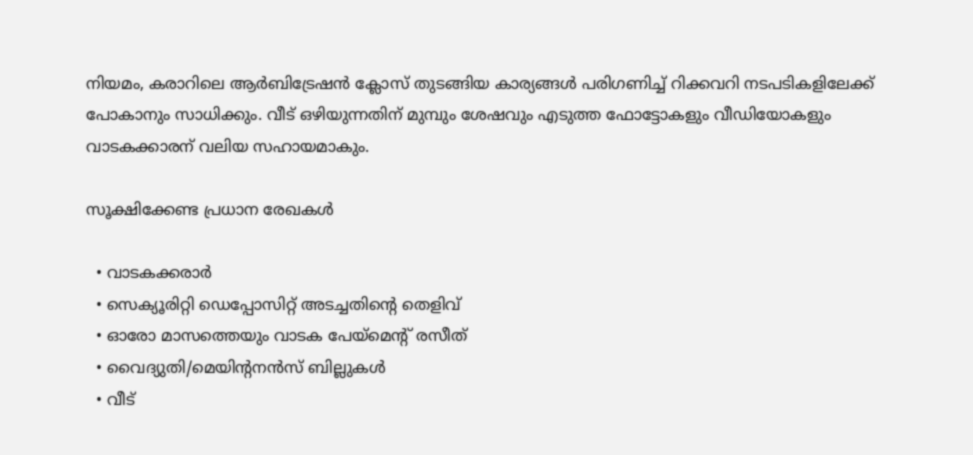നിയമം, കരാറിലെ ആർബിട്രേഷൻ ക്ലോസ് തുടങ്ങിയ കാര്യങ്ങൾ പരിഗണിച്ച് റിക്കവറി നടപടികളിലേക്ക് പോകാനും സാധിക്കും. വീട് ഒഴിയുന്നതിന് മുമ്പും ശേഷവും എടുത്ത ഫോട്ടോകളും വീഡിയോകളും വാടകക്കാരന് വലിയ സഹായമാകും.

സൂക്ഷിക്കേണ്ട പ്രധാന രേഖകൾ

  • വാടകക്കരാർ
  • സെക്യൂരിറ്റി ഡെപ്പോസിറ്റ് അടച്ചതിന്റെ തെളിവ്
  • ഓരോ മാസത്തെയും വാടക പേയ്മെന്റ് രസീത്
  • വൈദ്യുതി/മെയിന്റനൻസ് ബില്ലുകൾ
  • വീട്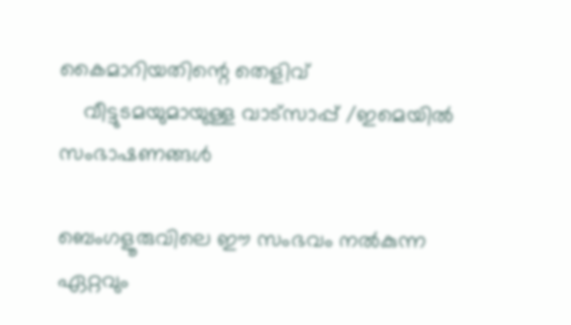കൈമാറിയതിന്റെ തെളിവ്
    വീട്ടുടമയുമായുള്ള വാട്സാപ്പ് /ഇമെയിൽ സംഭാഷണങ്ങൾ

ബെംഗളൂരുവിലെ ഈ സംഭവം നൽകുന്ന ഏറ്റവും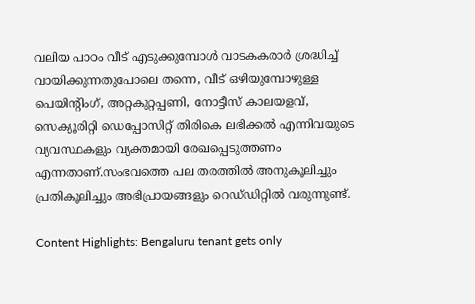വലിയ പാഠം വീട് എടുക്കുമ്പോൾ വാടകകരാർ ശ്രദ്ധിച്ച് വായിക്കുന്നതുപോലെ തന്നെ, വീട് ഒഴിയുമ്പോഴുള്ള പെയിന്റിംഗ്, അറ്റകുറ്റപ്പണി, നോട്ടീസ് കാലയളവ്, സെക്യൂരിറ്റി ഡെപ്പോസിറ്റ് തിരികെ ലഭിക്കൽ എന്നിവയുടെ വ്യവസ്ഥകളും വ്യക്തമായി രേഖപ്പെടുത്തണം എന്നതാണ്.സംഭവത്തെ പല തരത്തിൽ അനുകൂലിച്ചും പ്രതികൂലിച്ചും അഭിപ്രായങ്ങളും റെഡ്‌ഡിറ്റിൽ വരുന്നുണ്ട്.

Content Highlights: Bengaluru tenant gets only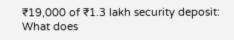₹19,000 of ₹1.3 lakh security deposit: What does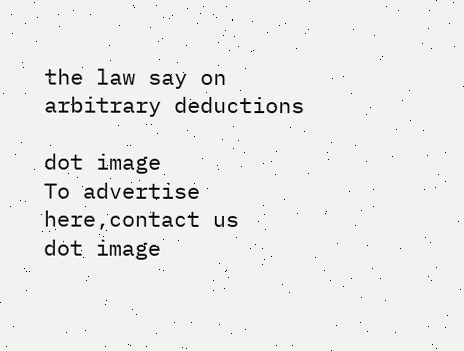the law say on arbitrary deductions

dot image
To advertise here,contact us
dot image